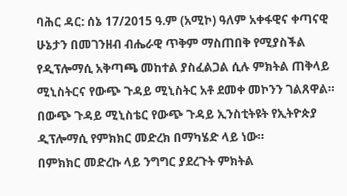ባሕር ዳር: ሰኔ 17/2015 ዓ.ም (አሚኮ) ዓለም አቀፋዊና ቀጣናዊ ሁኔታን በመገንዘብ ብሔራዊ ጥቅም ማስጠበቅ የሚያስችል የዲፕሎማሲ አቅጣጫ መከተል ያስፈልጋል ሲሉ ምክትል ጠቅላይ ሚኒስትርና የውጭ ጉዳይ ሚኒስትር አቶ ደመቀ መኮንን ገልጸዋል።
በውጭ ጉዳይ ሚኒስቴር የውጭ ጉዳይ ኢንስቲትዩት የኢትዮጵያ ዲፕሎማሲ የምክክር መድረክ በማካሄድ ላይ ነው።
በምክክር መድረኩ ላይ ንግግር ያደረጉት ምክትል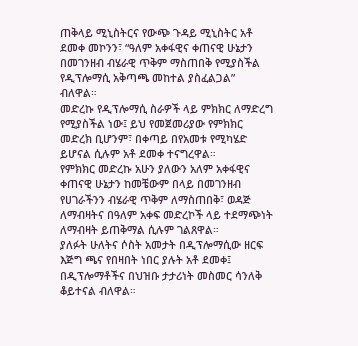ጠቅላይ ሚኒስትርና የውጭ ጉዳይ ሚኒስትር አቶ ደመቀ መኮንን፣ “ዓለም አቀፋዊና ቀጠናዊ ሁኔታን በመገንዘብ ብሄራዊ ጥቅም ማስጠበቅ የሚያስችል የዲፕሎማሲ አቅጣጫ መከተል ያስፈልጋል” ብለዋል።
መድረኩ የዲፕሎማሲ ስራዎች ላይ ምክክር ለማድረግ የሚያስችል ነው፤ ይህ የመጀመሪያው የምክክር መድረክ ቢሆንም፣ በቀጣይ በየአመቱ የሚካሄድ ይሆናል ሲሉም አቶ ደመቀ ተናግረዋል።
የምክክር መድረኩ አሁን ያለውን አለም አቀፋዊና ቀጠናዊ ሁኔታን ከመቼውም በላይ በመገንዘብ የሀገራችንን ብሄራዊ ጥቅም ለማስጠበቅ፣ ወዳጅ ለማብዛትና በዓለም አቀፍ መድረኮች ላይ ተደማጭነት ለማብዛት ይጠቅማል ሲሉም ገልጸዋል።
ያለፉት ሁለትና ሶስት አመታት በዲፕሎማሲው ዘርፍ እጅግ ጫና የበዛበት ነበር ያሉት አቶ ደመቀ፤ በዲፕሎማቶችና በህዝቡ ታታሪነት መስመር ሳንለቅ ቆይተናል ብለዋል።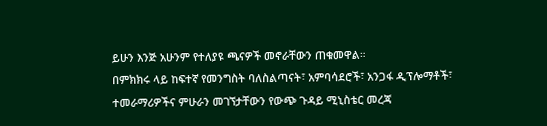ይሁን እንጅ አሁንም የተለያዩ ጫናዎች መኖራቸውን ጠቁመዋል።
በምክክሩ ላይ ከፍተኛ የመንግስት ባለስልጣናት፣ አምባሳደሮች፣ አንጋፋ ዲፕሎማቶች፣ ተመራማሪዎችና ምሁራን መገኘታቸውን የውጭ ጉዳይ ሚኒስቴር መረጃ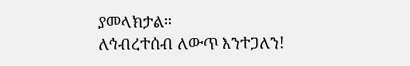ያመላክታል።
ለኅብረተሰብ ለውጥ እንተጋለን!